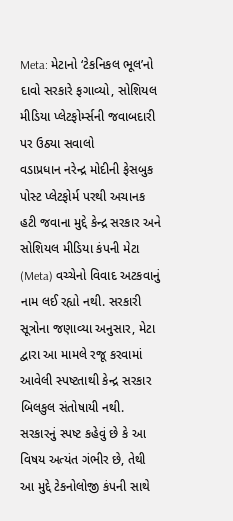Meta: મેટાનો ‘ટેકનિકલ ભૂલ’નો દાવો સરકારે ફગાવ્યો, સોશિયલ મીડિયા પ્લેટફોર્મ્સની જવાબદારી પર ઉઠ્યા સવાલો
વડાપ્રધાન નરેન્દ્ર મોદીની ફેસબુક પોસ્ટ પ્લેટફોર્મ પરથી અચાનક હટી જવાના મુદ્દે કેન્દ્ર સરકાર અને સોશિયલ મીડિયા કંપની મેટા (Meta) વચ્ચેનો વિવાદ અટકવાનું નામ લઈ રહ્યો નથી. સરકારી સૂત્રોના જણાવ્યા અનુસાર, મેટા દ્વારા આ મામલે રજૂ કરવામાં આવેલી સ્પષ્ટતાથી કેન્દ્ર સરકાર બિલકુલ સંતોષાયી નથી. સરકારનું સ્પષ્ટ કહેવું છે કે આ વિષય અત્યંત ગંભીર છે, તેથી આ મુદ્દે ટેકનોલોજી કંપની સાથે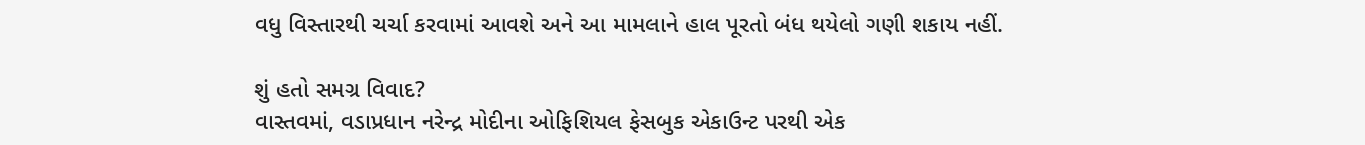વધુ વિસ્તારથી ચર્ચા કરવામાં આવશે અને આ મામલાને હાલ પૂરતો બંધ થયેલો ગણી શકાય નહીં.

શું હતો સમગ્ર વિવાદ?
વાસ્તવમાં, વડાપ્રધાન નરેન્દ્ર મોદીના ઓફિશિયલ ફેસબુક એકાઉન્ટ પરથી એક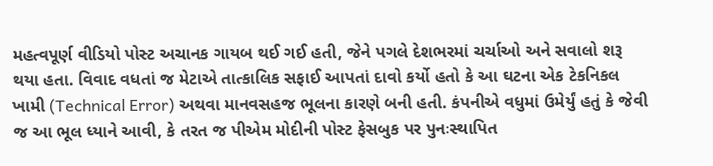મહત્વપૂર્ણ વીડિયો પોસ્ટ અચાનક ગાયબ થઈ ગઈ હતી, જેને પગલે દેશભરમાં ચર્ચાઓ અને સવાલો શરૂ થયા હતા. વિવાદ વધતાં જ મેટાએ તાત્કાલિક સફાઈ આપતાં દાવો કર્યો હતો કે આ ઘટના એક ટેકનિકલ ખામી (Technical Error) અથવા માનવસહજ ભૂલના કારણે બની હતી. કંપનીએ વધુમાં ઉમેર્યું હતું કે જેવી જ આ ભૂલ ધ્યાને આવી, કે તરત જ પીએમ મોદીની પોસ્ટ ફેસબુક પર પુનઃસ્થાપિત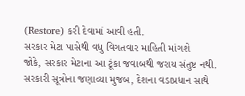(Restore) કરી દેવામાં આવી હતી.
સરકાર મેટા પાસેથી વધુ વિગતવાર માહિતી માંગશે
જોકે, સરકાર મેટાના આ ટૂંકા જવાબથી જરાય સંતુષ્ટ નથી. સરકારી સૂત્રોના જણાવ્યા મુજબ, દેશના વડાપ્રધાન સાથે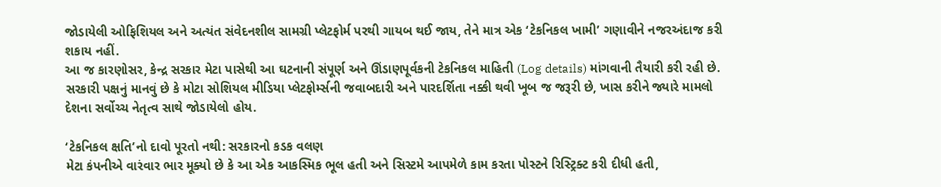જોડાયેલી ઓફિશિયલ અને અત્યંત સંવેદનશીલ સામગ્રી પ્લેટફોર્મ પરથી ગાયબ થઈ જાય, તેને માત્ર એક ‘ટેકનિકલ ખામી’ ગણાવીને નજરઅંદાજ કરી શકાય નહીં.
આ જ કારણોસર, કેન્દ્ર સરકાર મેટા પાસેથી આ ઘટનાની સંપૂર્ણ અને ઊંડાણપૂર્વકની ટેકનિકલ માહિતી (Log details) માંગવાની તૈયારી કરી રહી છે. સરકારી પક્ષનું માનવું છે કે મોટા સોશિયલ મીડિયા પ્લેટફોર્મ્સની જવાબદારી અને પારદર્શિતા નક્કી થવી ખૂબ જ જરૂરી છે, ખાસ કરીને જ્યારે મામલો દેશના સર્વોચ્ચ નેતૃત્વ સાથે જોડાયેલો હોય.

‘ટેકનિકલ ક્ષતિ’નો દાવો પૂરતો નથી: સરકારનો કડક વલણ
મેટા કંપનીએ વારંવાર ભાર મૂક્યો છે કે આ એક આકસ્મિક ભૂલ હતી અને સિસ્ટમે આપમેળે કામ કરતા પોસ્ટને રિસ્ટ્રિક્ટ કરી દીધી હતી,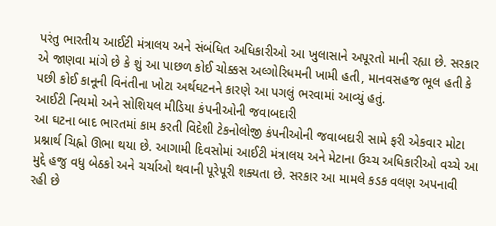પરંતુ ભારતીય આઈટી મંત્રાલય અને સંબંધિત અધિકારીઓ આ ખુલાસાને અપૂરતો માની રહ્યા છે. સરકાર એ જાણવા માંગે છે કે શું આ પાછળ કોઈ ચોક્કસ અલ્ગોરિધમની ખામી હતી, માનવસહજ ભૂલ હતી કે પછી કોઈ કાનૂની વિનંતીના ખોટા અર્થઘટનને કારણે આ પગલું ભરવામાં આવ્યું હતું.
આઈટી નિયમો અને સોશિયલ મીડિયા કંપનીઓની જવાબદારી
આ ઘટના બાદ ભારતમાં કામ કરતી વિદેશી ટેકનોલોજી કંપનીઓની જવાબદારી સામે ફરી એકવાર મોટા પ્રશ્નાર્થ ચિહ્નો ઊભા થયા છે. આગામી દિવસોમાં આઈટી મંત્રાલય અને મેટાના ઉચ્ચ અધિકારીઓ વચ્ચે આ મુદ્દે હજુ વધુ બેઠકો અને ચર્ચાઓ થવાની પૂરેપૂરી શક્યતા છે. સરકાર આ મામલે કડક વલણ અપનાવી રહી છે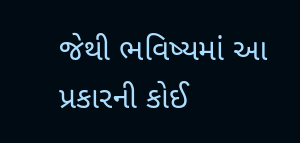જેથી ભવિષ્યમાં આ પ્રકારની કોઈ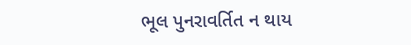ભૂલ પુનરાવર્તિત ન થાય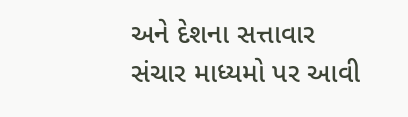અને દેશના સત્તાવાર સંચાર માધ્યમો પર આવી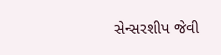સેન્સરશીપ જેવી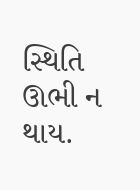સ્થિતિ ઊભી ન થાય.